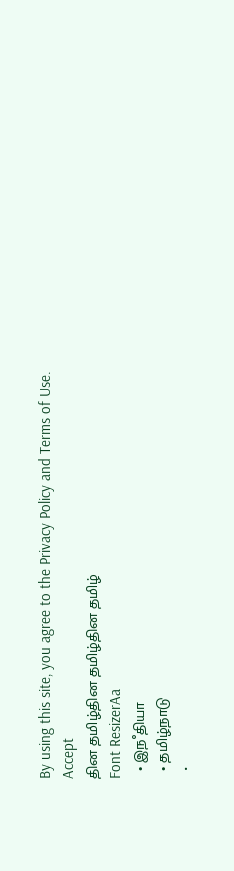By using this site, you agree to the Privacy Policy and Terms of Use.
Accept
தின தமிழ்தின தமிழ்தின தமிழ்
Font ResizerAa
  • இநஂதியா
  • தமிழ்நாடு
  •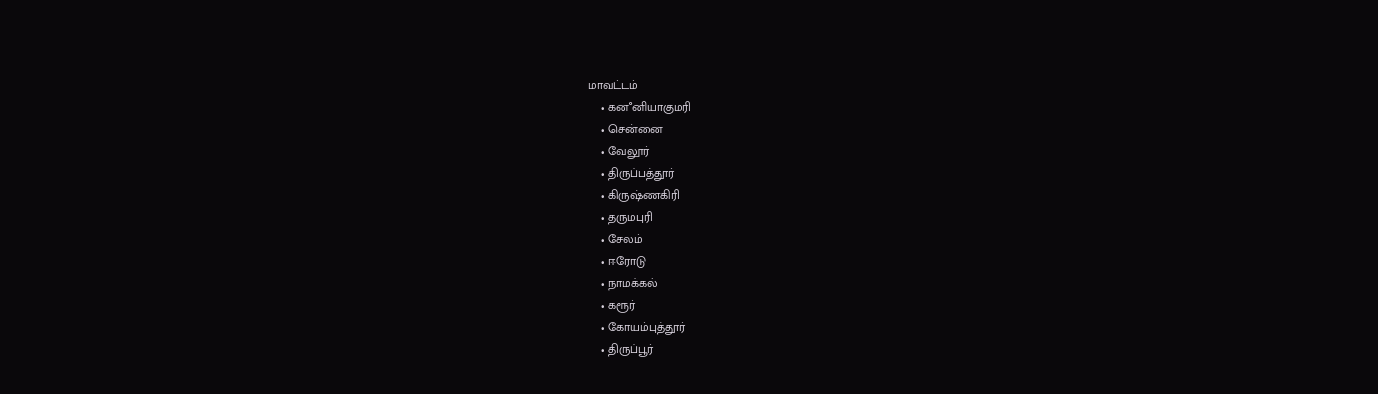மாவட்டம்
    • கனஂனியாகுமரி
    • சென்னை
    • வேலூர்
    • திருப்பத்தூர்
    • கிருஷ்ணகிரி
    • தருமபுரி
    • சேலம்
    • ஈரோடு
    • நாமக்கல்
    • கரூர்
    • கோயம்புத்தூர்
    • திருப்பூர்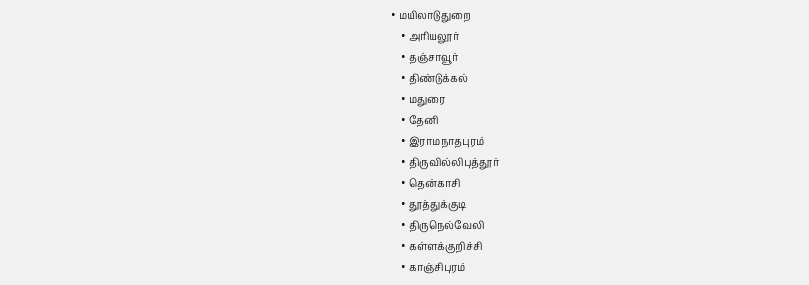• மயிலாடுதுறை
    • அரியலூர்
    • தஞ்சாவூர்
    • திண்டுக்கல்
    • மதுரை
    • தேனி
    • இராமநாதபுரம்
    • திருவில்லிபுத்தூர்
    • தென்காசி
    • தூத்துக்குடி
    • திருநெல்வேலி
    • கள்ளக்குறிச்சி
    • காஞ்சிபுரம்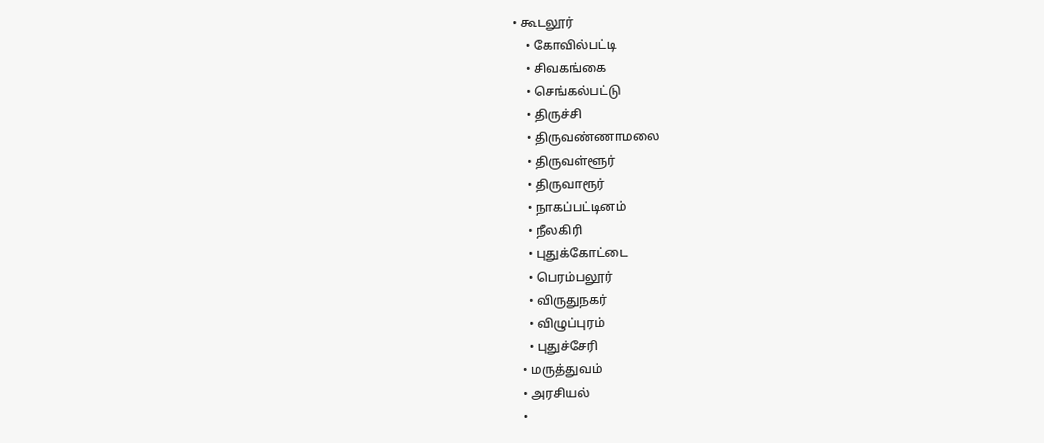• கூடலூர்
    • கோவில்பட்டி
    • சிவகங்கை
    • செங்கல்பட்டு
    • திருச்சி
    • திருவண்ணாமலை
    • திருவள்ளூர்
    • திருவாரூர்
    • நாகப்பட்டினம்
    • நீலகிரி
    • புதுக்கோட்டை
    • பெரம்பலூர்
    • விருதுநகர்
    • விழுப்புரம்
    • புதுச்சேரி
  • மருத்துவம்
  • அரசியல்
  •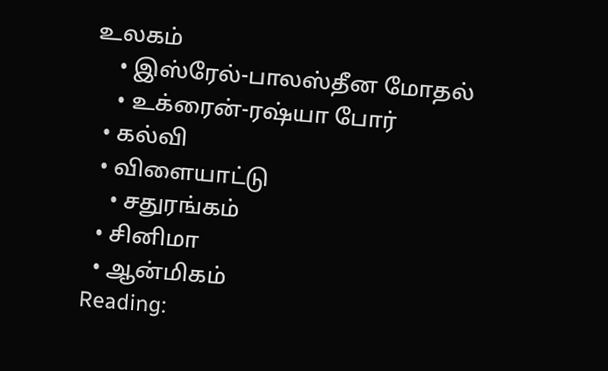உலகம்
    • இஸ்ரேல்-பாலஸ்தீன மோதல்
    • உக்ரைன்-ரஷ்யா போர்
  • கல்வி
  • விளையாட்டு
    • சதுரங்கம்
  • சினிமா
  • ஆன்மிகம்
Reading: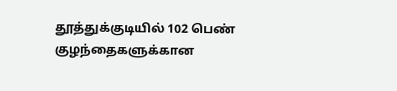தூத்துக்குடியில் 102 பெண் குழந்தைகளுக்கான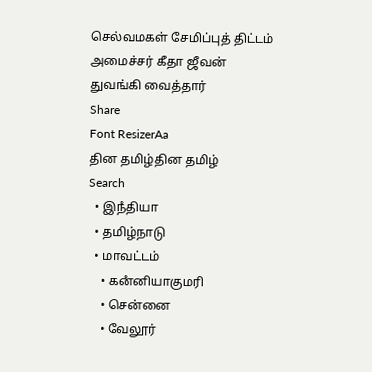செல்வமகள் சேமிப்புத் திட்டம் அமைச்சர் கீதா ஜீவன் துவங்கி வைத்தார்
Share
Font ResizerAa
தின தமிழ்தின தமிழ்
Search
  • இநஂதியா
  • தமிழ்நாடு
  • மாவட்டம்
    • கனஂனியாகுமரி
    • சென்னை
    • வேலூர்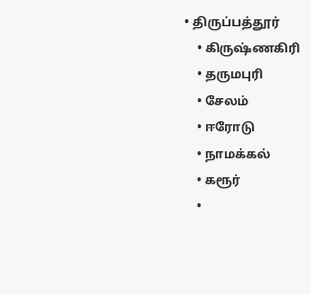• திருப்பத்தூர்
    • கிருஷ்ணகிரி
    • தருமபுரி
    • சேலம்
    • ஈரோடு
    • நாமக்கல்
    • கரூர்
    •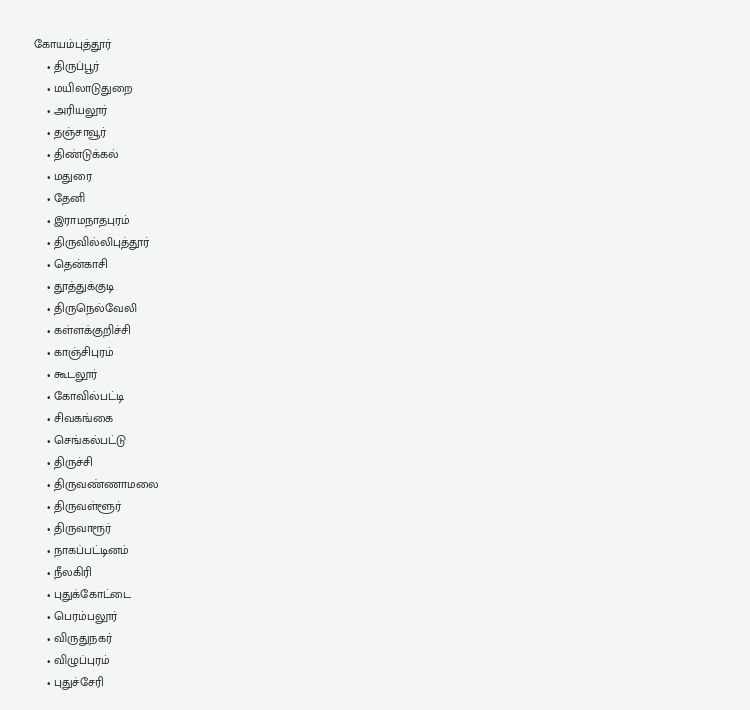கோயம்புத்தூர்
    • திருப்பூர்
    • மயிலாடுதுறை
    • அரியலூர்
    • தஞ்சாவூர்
    • திண்டுக்கல்
    • மதுரை
    • தேனி
    • இராமநாதபுரம்
    • திருவில்லிபுத்தூர்
    • தென்காசி
    • தூத்துக்குடி
    • திருநெல்வேலி
    • கள்ளக்குறிச்சி
    • காஞ்சிபுரம்
    • கூடலூர்
    • கோவில்பட்டி
    • சிவகங்கை
    • செங்கல்பட்டு
    • திருச்சி
    • திருவண்ணாமலை
    • திருவள்ளூர்
    • திருவாரூர்
    • நாகப்பட்டினம்
    • நீலகிரி
    • புதுக்கோட்டை
    • பெரம்பலூர்
    • விருதுநகர்
    • விழுப்புரம்
    • புதுச்சேரி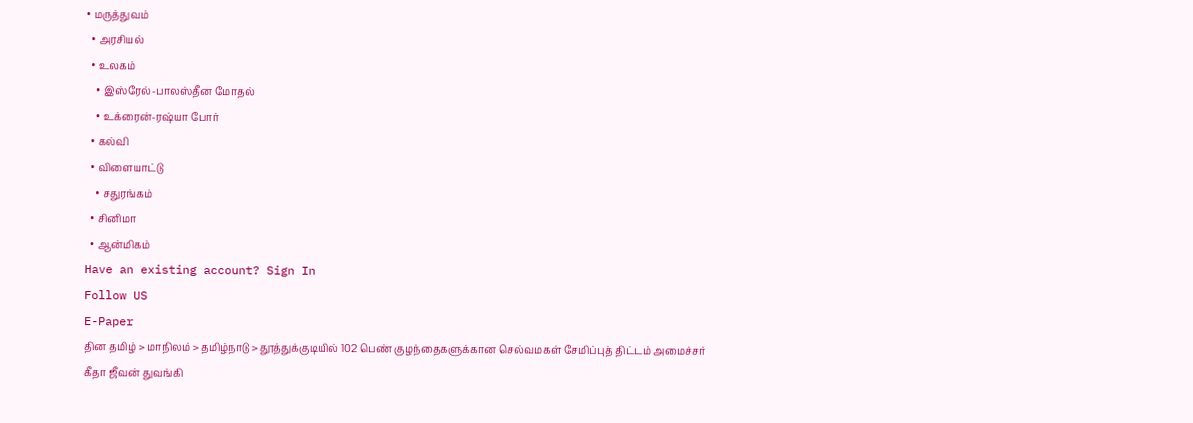• மருத்துவம்
  • அரசியல்
  • உலகம்
    • இஸ்ரேல்-பாலஸ்தீன மோதல்
    • உக்ரைன்-ரஷ்யா போர்
  • கல்வி
  • விளையாட்டு
    • சதுரங்கம்
  • சினிமா
  • ஆன்மிகம்
Have an existing account? Sign In
Follow US
E-Paper
தின தமிழ் > மாநிலம் > தமிழ்நாடு > தூத்துக்குடியில் 102 பெண் குழந்தைகளுக்கான செல்வமகள் சேமிப்புத் திட்டம் அமைச்சர் கீதா ஜீவன் துவங்கி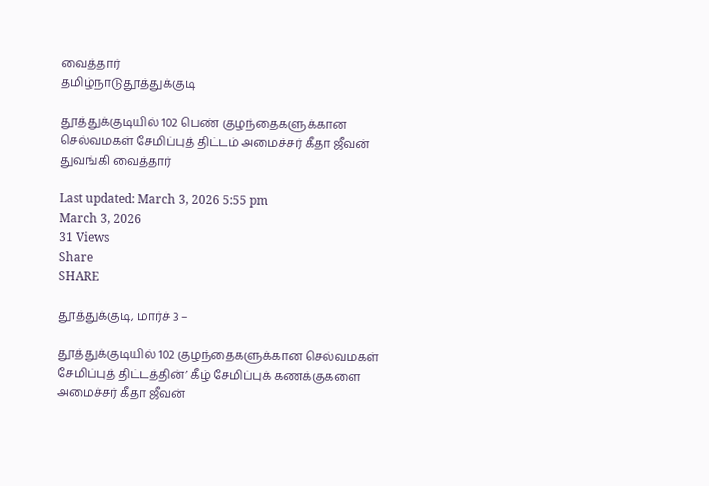வைத்தார்
தமிழ்நாடுதூத்துக்குடி

தூத்துக்குடியில் 102 பெண் குழந்தைகளுக்கான செல்வமகள் சேமிப்புத் திட்டம் அமைச்சர் கீதா ஜீவன் துவங்கி வைத்தார்

Last updated: March 3, 2026 5:55 pm
March 3, 2026
31 Views
Share
SHARE

தூத்துக்குடி, மார்ச் 3 –

தூத்துக்குடியில் 102 குழந்தைகளுக்கான செல்வமகள் சேமிப்புத் திட்டத்தின்’ கீழ் சேமிப்புக் கணக்குகளை அமைச்சர் கீதா ஜீவன்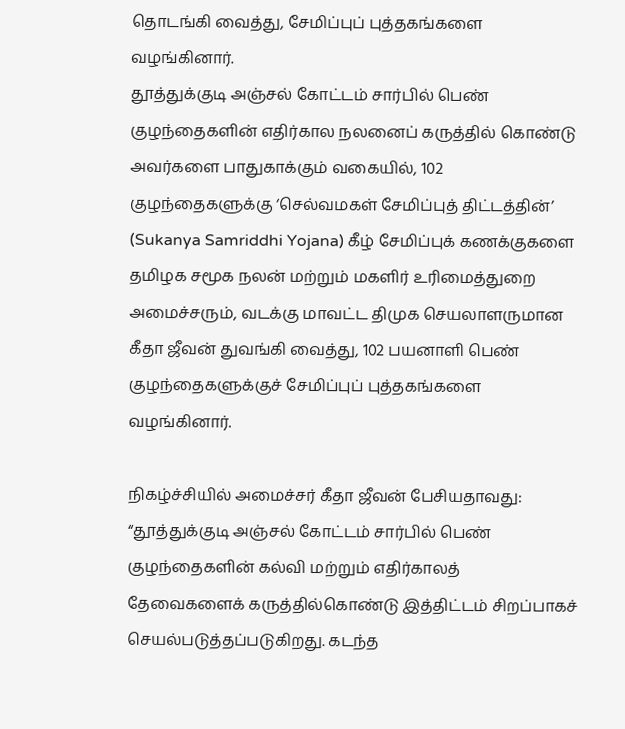தொடங்கி வைத்து, சேமிப்புப் புத்தகங்களை வழங்கினார்.
தூத்துக்குடி அஞ்சல் கோட்டம் சார்பில் பெண் குழந்தைகளின் எதிர்கால நலனைப் கருத்தில் கொண்டு அவர்களை பாதுகாக்கும் வகையில், 102 குழந்தைகளுக்கு ‘செல்வமகள் சேமிப்புத் திட்டத்தின்’ (Sukanya Samriddhi Yojana) கீழ் சேமிப்புக் கணக்குகளை தமிழக சமூக நலன் மற்றும் மகளிர் உரிமைத்துறை அமைச்சரும், வடக்கு மாவட்ட திமுக செயலாளருமான கீதா ஜீவன் துவங்கி வைத்து, 102 பயனாளி பெண் குழந்தைகளுக்குச் சேமிப்புப் புத்தகங்களை வழங்கினார்.

நிகழ்ச்சியில் அமைச்சர் கீதா ஜீவன் பேசியதாவது: “தூத்துக்குடி அஞ்சல் கோட்டம் சார்பில் பெண் குழந்தைகளின் கல்வி மற்றும் எதிர்காலத் தேவைகளைக் கருத்தில்கொண்டு இத்திட்டம் சிறப்பாகச் செயல்படுத்தப்படுகிறது. கடந்த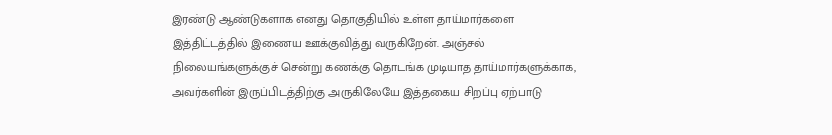இரண்டு ஆண்டுகளாக எனது தொகுதியில் உள்ள தாய்மார்களை இத்திட்டத்தில் இணைய ஊக்குவித்து வருகிறேன். அஞ்சல் நிலையங்களுக்குச் சென்று கணக்கு தொடங்க முடியாத தாய்மார்களுக்காக, அவர்களின் இருப்பிடத்திற்கு அருகிலேயே இத்தகைய சிறப்பு ஏற்பாடு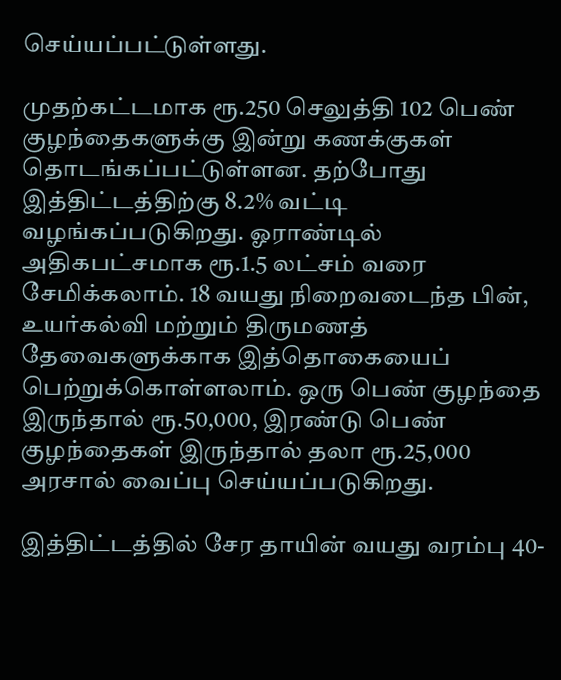செய்யப்பட்டுள்ளது.

முதற்கட்டமாக ரூ.250 செலுத்தி 102 பெண் குழந்தைகளுக்கு இன்று கணக்குகள் தொடங்கப்பட்டுள்ளன. தற்போது இத்திட்டத்திற்கு 8.2% வட்டி வழங்கப்படுகிறது. ஓராண்டில் அதிகபட்சமாக ரூ.1.5 லட்சம் வரை சேமிக்கலாம். 18 வயது நிறைவடைந்த பின், உயர்கல்வி மற்றும் திருமணத் தேவைகளுக்காக இத்தொகையைப் பெற்றுக்கொள்ளலாம். ஒரு பெண் குழந்தை இருந்தால் ரூ.50,000, இரண்டு பெண் குழந்தைகள் இருந்தால் தலா ரூ.25,000 அரசால் வைப்பு செய்யப்படுகிறது.

இத்திட்டத்தில் சேர தாயின் வயது வரம்பு 40-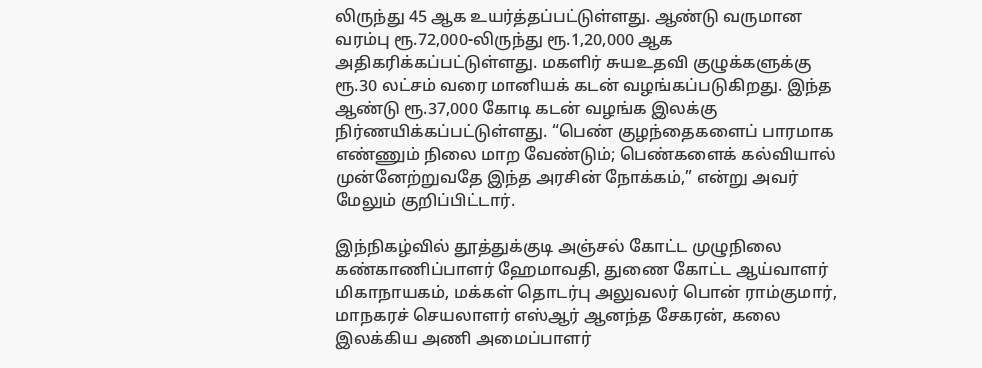லிருந்து 45 ஆக உயர்த்தப்பட்டுள்ளது. ஆண்டு வருமான வரம்பு ரூ.72,000-லிருந்து ரூ.1,20,000 ஆக அதிகரிக்கப்பட்டுள்ளது. மகளிர் சுயஉதவி குழுக்களுக்கு ரூ.30 லட்சம் வரை மானியக் கடன் வழங்கப்படுகிறது. இந்த ஆண்டு ரூ.37,000 கோடி கடன் வழங்க இலக்கு நிர்ணயிக்கப்பட்டுள்ளது. “பெண் குழந்தைகளைப் பாரமாக எண்ணும் நிலை மாற வேண்டும்; பெண்களைக் கல்வியால் முன்னேற்றுவதே இந்த அரசின் நோக்கம்,” என்று அவர் மேலும் குறிப்பிட்டார்.

இந்நிகழ்வில் தூத்துக்குடி அஞ்சல் கோட்ட முழுநிலை கண்காணிப்பாளர் ஹேமாவதி, துணை கோட்ட ஆய்வாளர் மிகாநாயகம், மக்கள் தொடர்பு அலுவலர் பொன் ராம்குமார், மாநகரச் செயலாளர் எஸ்ஆர் ஆனந்த சேகரன், கலை இலக்கிய அணி அமைப்பாளர்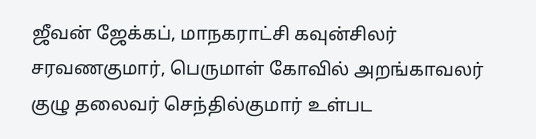ஜீவன் ஜேக்கப், மாநகராட்சி கவுன்சிலர் சரவணகுமார், பெருமாள் கோவில் அறங்காவலர் குழு தலைவர் செந்தில்குமார் உள்பட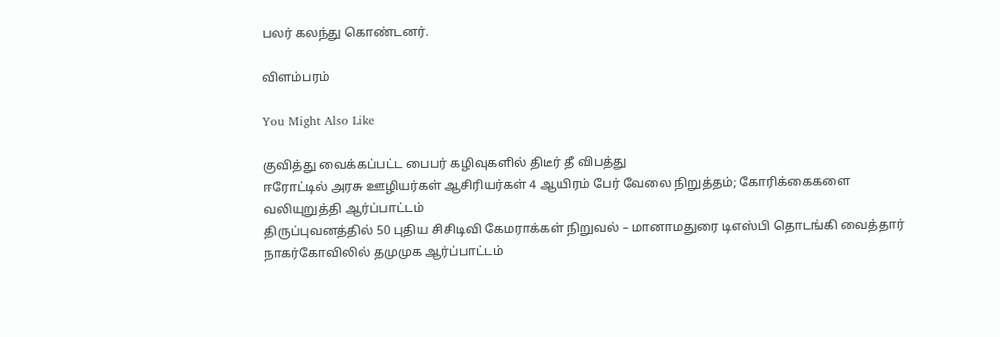பலர் கலந்து கொண்டனர்.

விளம்பரம்

You Might Also Like

குவித்து வைக்கப்பட்ட பைபர் கழிவுகளில் திடீர் தீ விபத்து
ஈரோட்டில் அரசு ஊழியர்கள் ஆசிரியர்கள் 4 ஆயிரம் பேர் வேலை நிறுத்தம்; கோரிக்கைகளை வலியுறுத்தி ஆர்ப்பாட்டம்
திருப்புவனத்தில் 50 புதிய சிசிடிவி கேமராக்கள் நிறுவல் – மானாமதுரை டிஎஸ்பி தொடங்கி வைத்தார்
நாகர்கோவிலில் தமுமுக ஆர்ப்பாட்டம்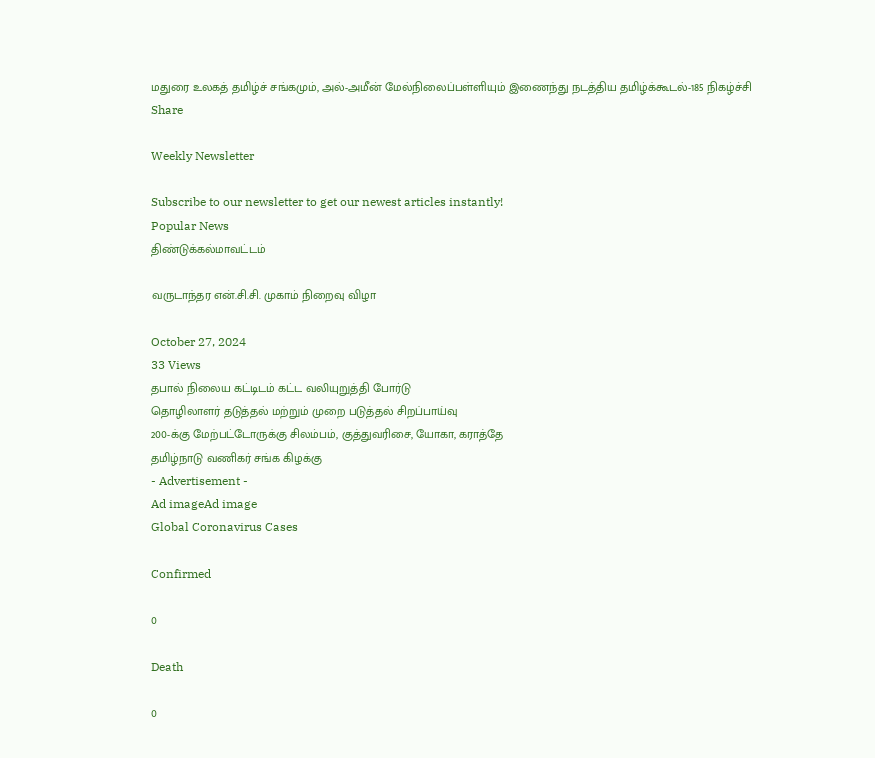மதுரை உலகத் தமிழ்ச் சங்கமும், அல்-அமீன் மேல்நிலைப்பள்ளியும் இணைந்து நடத்திய தமிழ்க்கூடல்-185 நிகழ்ச்சி
Share

Weekly Newsletter

Subscribe to our newsletter to get our newest articles instantly!
Popular News
திண்டுக்கல்மாவட்டம்

வருடாந்தர என்.சி.சி. முகாம் நிறைவு விழா

October 27, 2024
33 Views
தபால் நிலைய கட்டிடம் கட்ட வலியுறுத்தி போர்டு
தொழிலாளர் தடுத்தல் மற்றும் முறை படுத்தல் சிறப்பாய்வு
200-க்கு மேற்பட்டோருக்கு சிலம்பம், குத்துவரிசை, யோகா, கராத்தே
தமிழ்நாடு வணிகர் சங்க கிழக்கு
- Advertisement -
Ad imageAd image
Global Coronavirus Cases

Confirmed

0

Death

0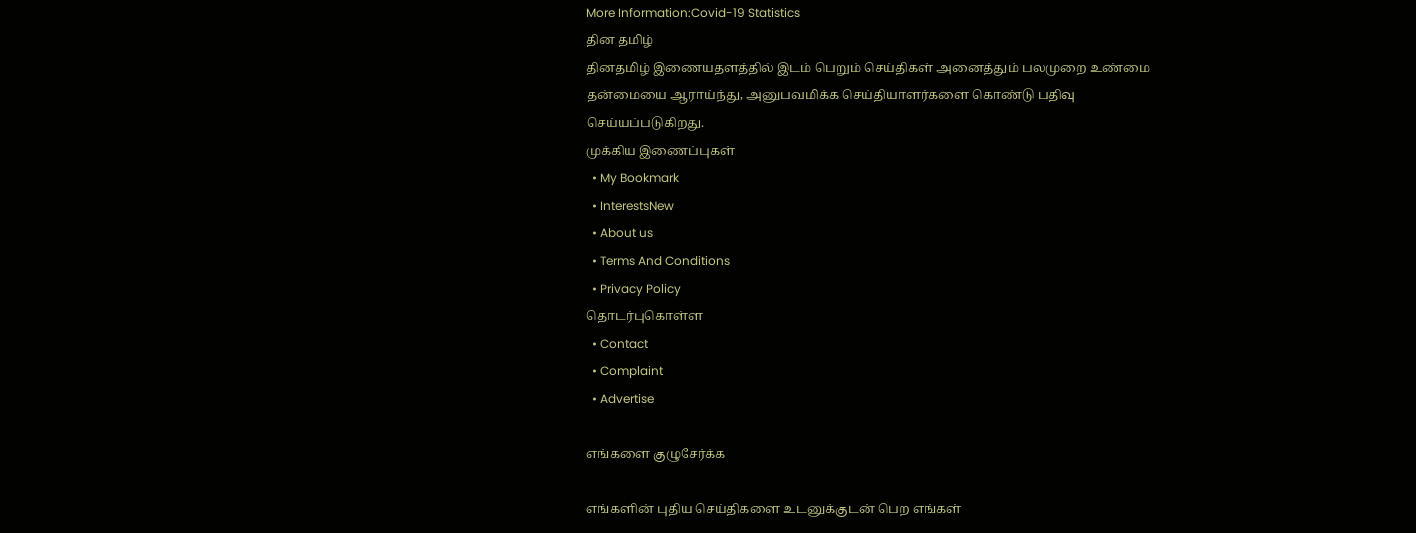More Information:Covid-19 Statistics
தின தமிழ்
தினதமிழ் இணையதளத்தில் இடம் பெறும் செய்திகள் அனைத்தும் பலமுறை உண்மை தன்மையை ஆராய்ந்து, அனுபவமிக்க செய்தியாளர்களை கொண்டு பதிவு செய்யப்படுகிறது.
முக்கிய இணைப்புகள்
  • My Bookmark
  • InterestsNew
  • About us
  • Terms And Conditions
  • Privacy Policy
தொடர்புகொள்ள
  • Contact
  • Complaint
  • Advertise

எங்களை குழுசேர்க்க

எங்களின் புதிய செய்திகளை உடனுக்குடன் பெற எங்கள்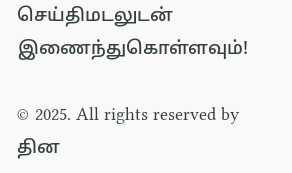செய்திமடலுடன் இணைந்துகொள்ளவும்!

© 2025. All rights reserved by தின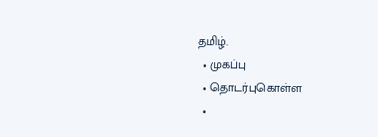தமிழ்.
  • முகப்பு
  • தொடர்புகொள்ள
  •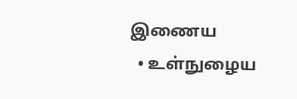இணைய
  • உள்நுழைய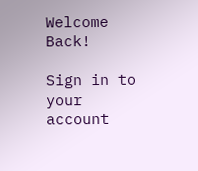Welcome Back!

Sign in to your account